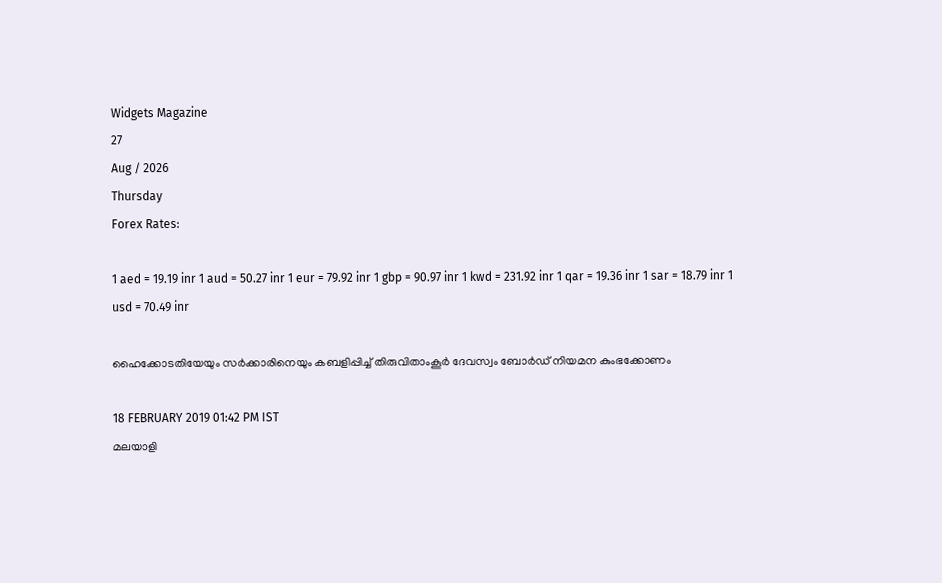Widgets Magazine
27
Aug / 2026
Thursday
Forex Rates:

1 aed = 19.19 inr 1 aud = 50.27 inr 1 eur = 79.92 inr 1 gbp = 90.97 inr 1 kwd = 231.92 inr 1 qar = 19.36 inr 1 sar = 18.79 inr 1 usd = 70.49 inr

ഹൈക്കോടതിയേയും സര്‍ക്കാരിനെയും കബളിപ്പിച്ച് തിരുവിതാംകൂര്‍ ദേവസ്വം ബോര്‍ഡ് നിയമന കുംഭക്കോണം

18 FEBRUARY 2019 01:42 PM IST
മലയാളി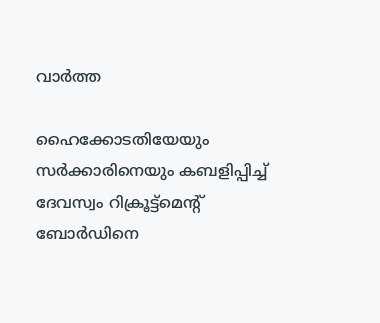വാര്‍ത്ത

ഹൈക്കോടതിയേയും സര്‍ക്കാരിനെയും കബളിപ്പിച്ച് ദേവസ്വം റിക്രൂട്ട്‌മെന്റ് ബോര്‍ഡിനെ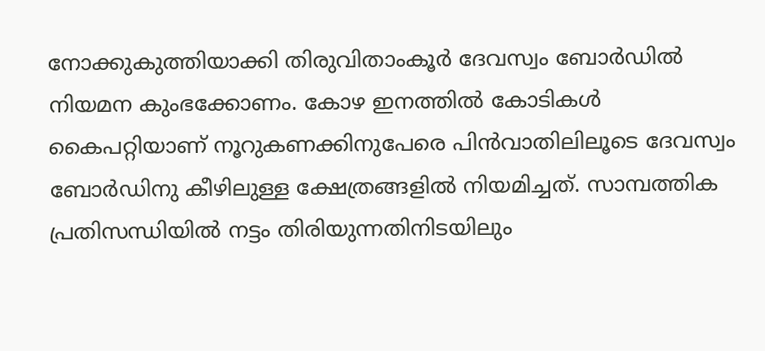നോക്കുകുത്തിയാക്കി തിരുവിതാംകൂര്‍ ദേവസ്വം ബോര്‍ഡില്‍ നിയമന കുംഭക്കോണം. കോഴ ഇനത്തില്‍ കോടികള്‍ കൈപറ്റിയാണ് നൂറുകണക്കിനുപേരെ പിന്‍വാതിലിലൂടെ ദേവസ്വം ബോര്‍ഡിനു കീഴിലുള്ള ക്ഷേത്രങ്ങളില്‍ നിയമിച്ചത്. സാമ്പത്തിക പ്രതിസന്ധിയില്‍ നട്ടം തിരിയുന്നതിനിടയിലും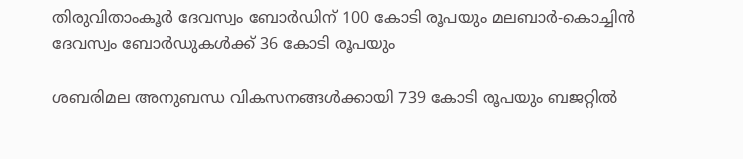തിരുവിതാംകൂര്‍ ദേവസ്വം ബോര്‍ഡിന് 100 കോടി രൂപയും മലബാര്‍-കൊച്ചിന്‍ ദേവസ്വം ബോര്‍ഡുകള്‍ക്ക് 36 കോടി രൂപയും

ശബരിമല അനുബന്ധ വികസനങ്ങള്‍ക്കായി 739 കോടി രൂപയും ബജറ്റില്‍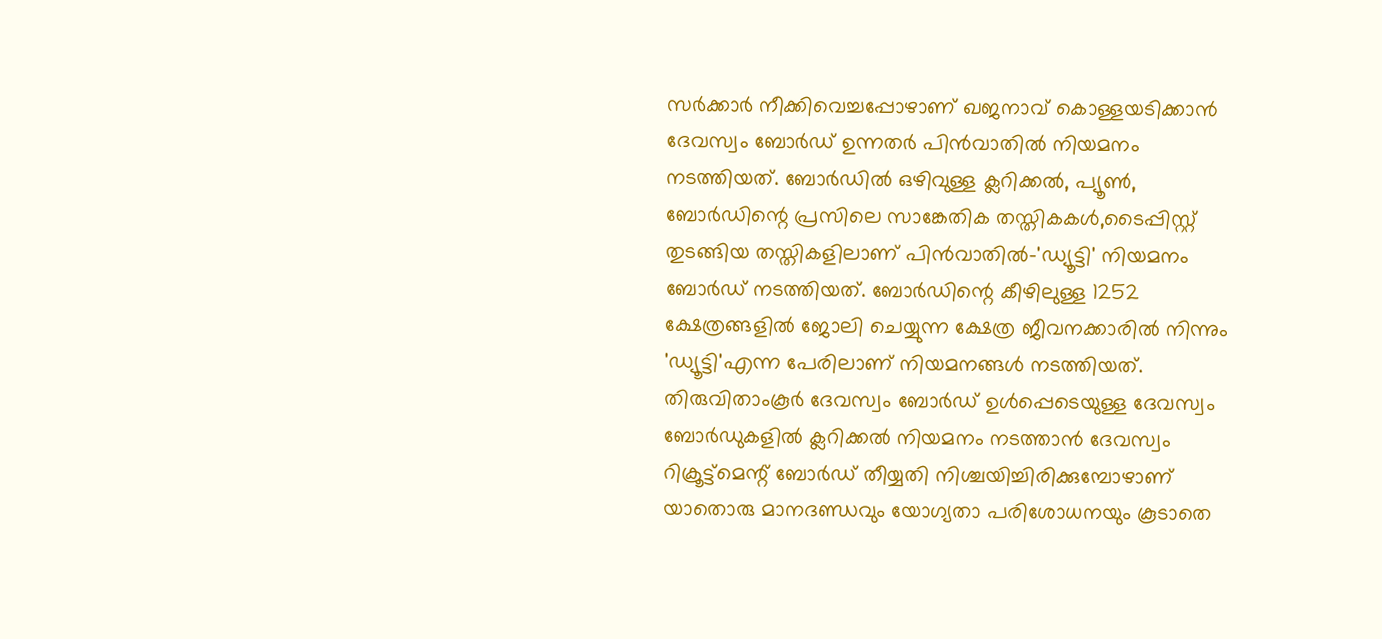സര്‍ക്കാര്‍ നീക്കിവെച്ചപ്പോഴാണ് ഖജനാവ് കൊള്ളയടിക്കാന്‍ ദേവസ്വം ബോര്‍ഡ് ഉന്നതര്‍ പിന്‍വാതില്‍ നിയമനം നടത്തിയത്. ബോര്‍ഡില്‍ ഒഴിവുള്ള ക്ലറിക്കൽ, പ്യൂണ്‍, ബോര്‍ഡിന്റെ പ്രസിലെ സാങ്കേതിക തസ്തികകള്‍,ടൈപ്പിസ്റ്റ് തുടങ്ങിയ തസ്തികളിലാണ് പിന്‍വാതില്‍-'ഡ്യൂട്ടി' നിയമനം ബോര്‍ഡ് നടത്തിയത്. ബോര്‍ഡിന്റെ കീഴിലുള്ള 1252 ക്ഷേത്രങ്ങളില്‍ ജോലി ചെയ്യുന്ന ക്ഷേത്ര ജീവനക്കാരില്‍ നിന്നും 'ഡ്യൂട്ടി'എന്ന പേരിലാണ് നിയമനങ്ങള്‍ നടത്തിയത്. തിരുവിതാംകൂര്‍ ദേവസ്വം ബോര്‍ഡ് ഉള്‍പ്പെടെയുള്ള ദേവസ്വം ബോര്‍ഡുകളില്‍ ക്ലറിക്കൽ നിയമനം നടത്താന്‍ ദേവസ്വം റിക്രൂട്ട്‌മെന്റ് ബോര്‍ഡ് തീയ്യതി നിശ്ചയിച്ചിരിക്കുമ്പോഴാണ് യാതൊരു മാനദണ്ഡവും യോഗ്യതാ പരിശോധനയും കൂടാതെ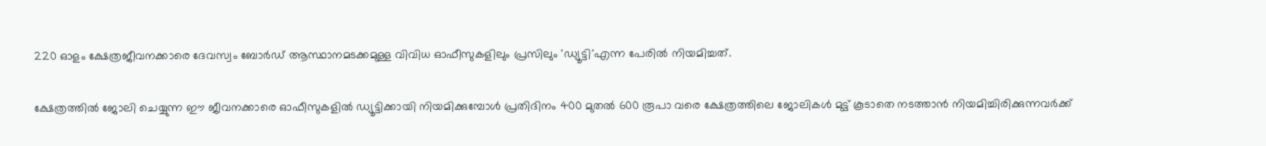220 ഓളം ക്ഷേത്രജീവനക്കാരെ ദേവസ്വം ബോര്‍ഡ് ആസ്ഥാനമടക്കമുള്ള വിവിധ ഓഫീസുകളിലും പ്രസിലും 'ഡ്യൂട്ടി'എന്ന പേരില്‍ നിയമിച്ചത്.

ക്ഷേത്രത്തില്‍ ജോലി ചെയ്യുന്ന ഈ ജീവനക്കാരെ ഓഫീസുകളില്‍ ഡ്യൂട്ടിക്കായി നിയമിക്കുമ്പോള്‍ പ്രതിദിനം 400 മുതല്‍ 600 രൂപാ വരെ ക്ഷേത്രത്തിലെ ജോലികള്‍ മുട്ട് കൂടാതെ നടത്താന്‍ നിയമിച്ചിരിക്കുന്നവര്‍ക്ക്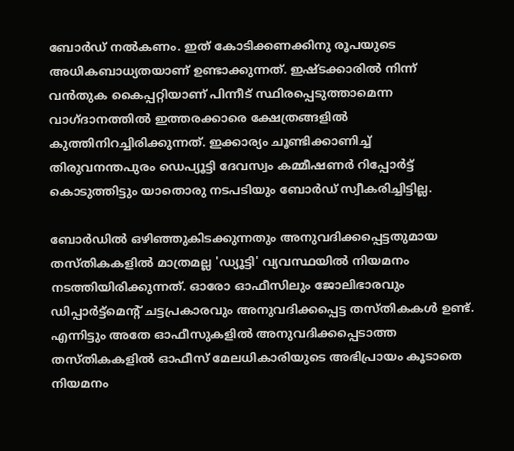ബോര്‍ഡ് നല്‍കണം. ഇത് കോടിക്കണക്കിനു രൂപയുടെ അധികബാധ്യതയാണ് ഉണ്ടാക്കുന്നത്. ഇഷ്ടക്കാരില്‍ നിന്ന് വന്‍തുക കൈപ്പറ്റിയാണ് പിന്നീട് സ്ഥിരപ്പെടുത്താമെന്ന വാഗ്ദാനത്തില്‍ ഇത്തരക്കാരെ ക്ഷേത്രങ്ങളിൽ കുത്തിനിറച്ചിരിക്കുന്നത്. ഇക്കാര്യം ചൂണ്ടിക്കാണിച്ച് തിരുവനന്തപുരം ഡെപ്യൂട്ടി ദേവസ്വം കമ്മീഷണര്‍ റിപ്പോര്‍ട്ട് കൊടുത്തിട്ടും യാതൊരു നടപടിയും ബോര്‍ഡ് സ്വീകരിച്ചിട്ടില്ല.

ബോര്‍ഡില്‍ ഒഴിഞ്ഞുകിടക്കുന്നതും അനുവദിക്കപ്പെട്ടതുമായ തസ്തികകളില്‍ മാത്രമല്ല 'ഡ്യൂട്ടി' വ്യവസ്ഥയില്‍ നിയമനം നടത്തിയിരിക്കുന്നത്. ഓരോ ഓഫീസിലും ജോലിഭാരവും ഡിപ്പാര്‍ട്ട്‌മെന്റ് ചട്ടപ്രകാരവും അനുവദിക്കപ്പെട്ട തസ്തികകള്‍ ഉണ്ട്. എന്നിട്ടും അതേ ഓഫീസുകളില്‍ അനുവദിക്കപ്പെടാത്ത തസ്തികകളില്‍ ഓഫീസ് മേലധികാരിയുടെ അഭിപ്രായം കൂടാതെ നിയമനം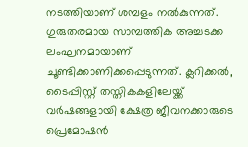നടത്തിയാണ് ശമ്പളം നല്‍കുന്നത്. ഗുരുതരമായ സാമ്പത്തിക അച്ചടക്ക ലംഘനമായാണ് ചൂണ്ടിക്കാണിക്കപ്പെടുന്നത്. ക്ലറിക്കൽ, ടൈപ്പിസ്റ്റ് തസ്തികകളിലേയ്ക്ക് വര്‍ഷങ്ങളായി ക്ഷേത്ര ജീവനക്കാരുടെ പ്രെമോഷന്‍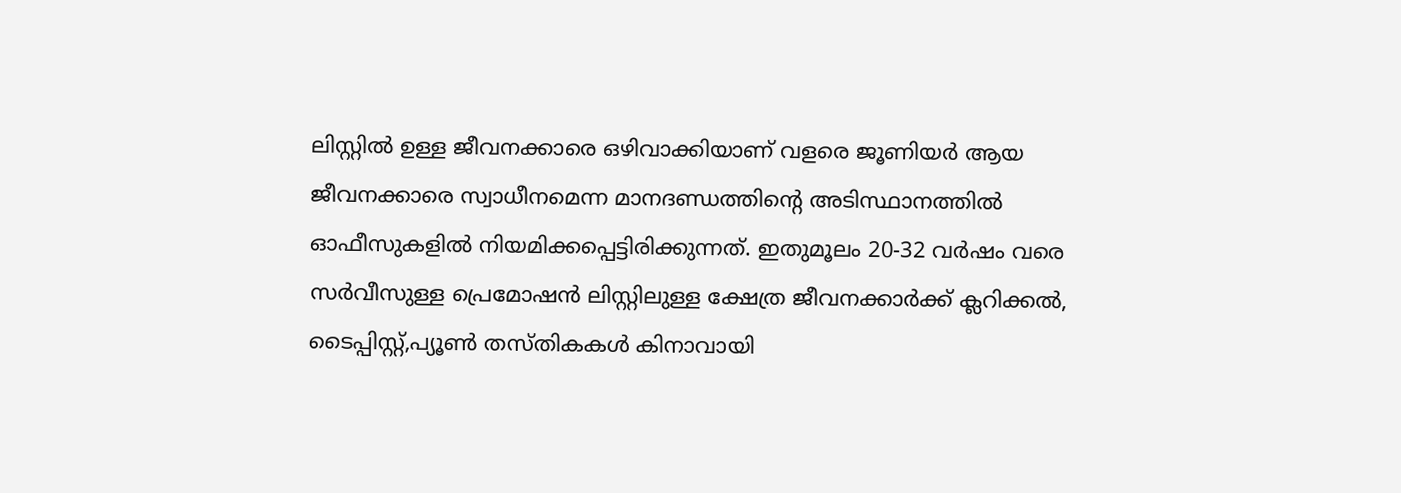ലിസ്റ്റില്‍ ഉള്ള ജീവനക്കാരെ ഒഴിവാക്കിയാണ് വളരെ ജൂണിയര്‍ ആയ ജീവനക്കാരെ സ്വാധീനമെന്ന മാനദണ്ഡത്തിന്റെ അടിസ്ഥാനത്തില്‍ ഓഫീസുകളില്‍ നിയമിക്കപ്പെട്ടിരിക്കുന്നത്. ഇതുമൂലം 20-32 വര്‍ഷം വരെ സര്‍വീസുള്ള പ്രെമോഷന്‍ ലിസ്റ്റിലുള്ള ക്ഷേത്ര ജീവനക്കാര്‍ക്ക് ക്ലറിക്കല്‍, ടൈപ്പിസ്റ്റ്,പ്യൂണ്‍ തസ്തികകള്‍ കിനാവായി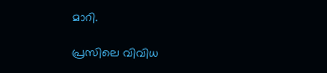മാറി.

പ്രസിലെ വിവിധ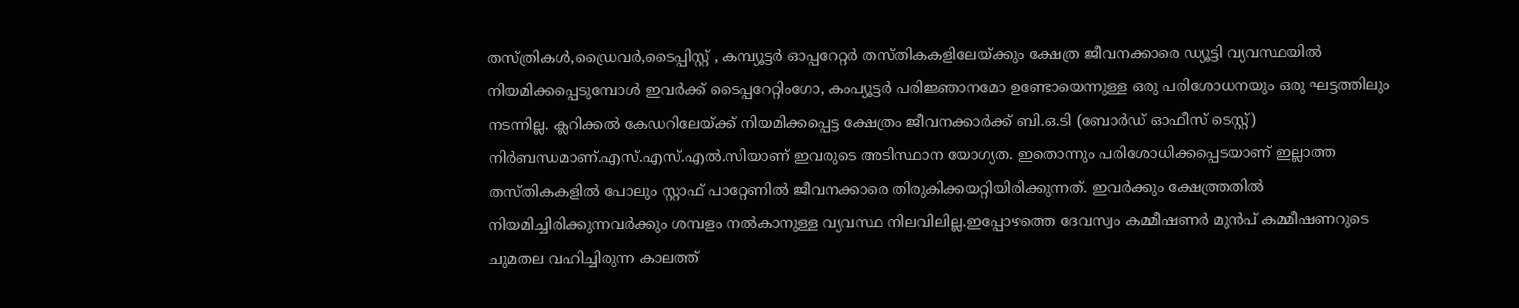തസ്ത്രികള്‍,ഡ്രൈവര്‍,ടൈപ്പിസ്റ്റ് , കമ്പ്യൂട്ടർ ഓപ്പറേറ്റര്‍ തസ്തികകളിലേയ്ക്കും ക്ഷേത്ര ജീവനക്കാരെ ഡ്യൂട്ടി വ്യവസ്ഥയില്‍ നിയമിക്കപ്പെടുമ്പോള്‍ ഇവര്‍ക്ക് ടൈപ്പറേറ്റിംഗോ, കംപ്യൂട്ടര്‍ പരിജ്ഞാനമോ ഉണ്ടോയെന്നുള്ള ഒരു പരിശോധനയും ഒരു ഘട്ടത്തിലും നടന്നില്ല. ക്ലറിക്കല്‍ കേഡറിലേയ്ക്ക് നിയമിക്കപ്പെട്ട ക്ഷേത്രം ജീവനക്കാര്‍ക്ക് ബി.ഒ.ടി (ബോര്‍ഡ് ഓഫീസ് ടെസ്റ്റ്) നിര്‍ബന്ധമാണ്.എസ്.എസ്.എല്‍.സിയാണ് ഇവരുടെ അടിസ്ഥാന യോഗ്യത. ഇതൊന്നും പരിശോധിക്കപ്പെടയാണ് ഇല്ലാത്ത തസ്തികകളില്‍ പോലും സ്റ്റാഫ് പാറ്റേണില്‍ ജീവനക്കാരെ തിരുകിക്കയറ്റിയിരിക്കുന്നത്. ഇവര്‍ക്കും ക്ഷേത്ത്രതില്‍ നിയമിച്ചിരിക്കുന്നവര്‍ക്കും ശമ്പളം നല്‍കാനുള്ള വ്യവസ്ഥ നിലവിലില്ല.ഇപ്പോഴത്തെ ദേവസ്വം കമ്മീഷണര്‍ മുന്‍പ് കമ്മീഷണറുടെ ചുമതല വഹിച്ചിരുന്ന കാലത്ത്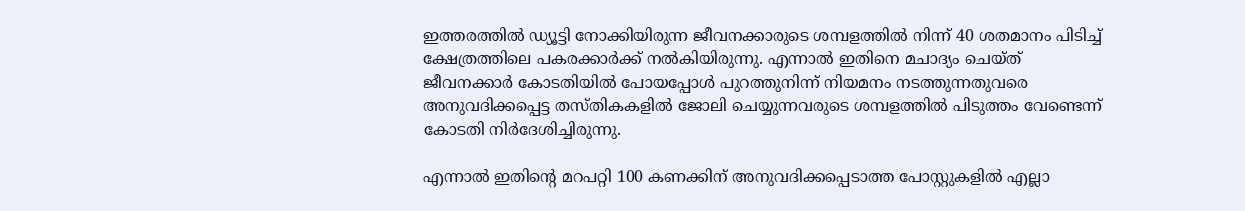ഇത്തരത്തില്‍ ഡ്യൂട്ടി നോക്കിയിരുന്ന ജീവനക്കാരുടെ ശമ്പളത്തില്‍ നിന്ന് 40 ശതമാനം പിടിച്ച് ക്ഷേത്രത്തിലെ പകരക്കാര്‍ക്ക് നല്‍കിയിരുന്നു. എന്നാല്‍ ഇതിനെ മചാദ്യം ചെയ്ത് ജീവനക്കാര്‍ കോടതിയില്‍ പോയപ്പോള്‍ പുറത്തുനിന്ന് നിയമനം നടത്തുന്നതുവരെ അനുവദിക്കപ്പെട്ട തസ്തികകളില്‍ ജോലി ചെയ്യുന്നവരുടെ ശമ്പളത്തില്‍ പിടുത്തം വേണ്ടെന്ന് കോടതി നിര്‍ദേശിച്ചിരുന്നു.

എന്നാല്‍ ഇതിന്റെ മറപറ്റി 100 കണക്കിന് അനുവദിക്കപ്പെടാത്ത പോസ്റ്റുകളില്‍ എല്ലാ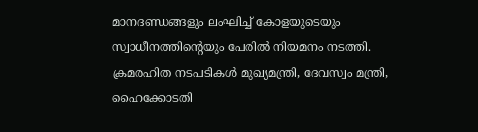മാനദണ്ഡങ്ങളും ലംഘിച്ച് കോളയുടെയും സ്വാധീനത്തിന്റെയും പേരില്‍ നിയമനം നടത്തി. ക്രമരഹിത നടപടികള്‍ മുഖ്യമന്ത്രി, ദേവസ്വം മന്ത്രി, ഹൈക്കോടതി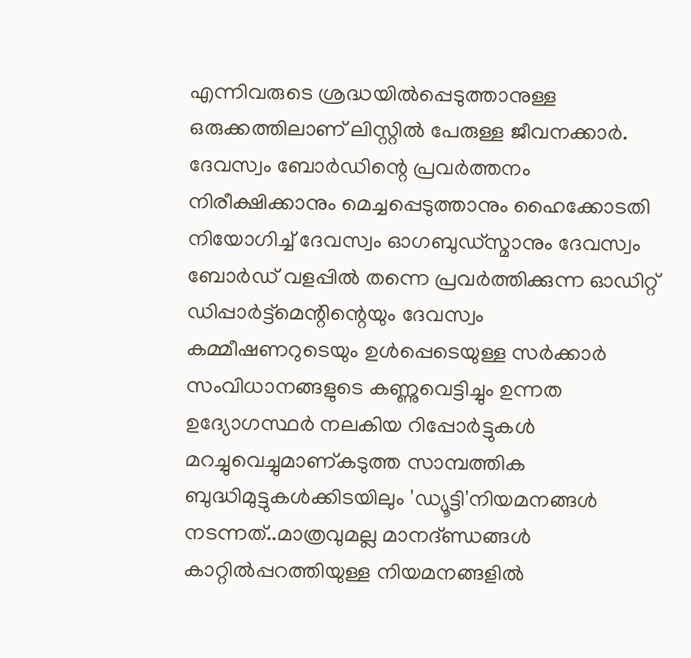എന്നിവരുടെ ശ്രദ്ധയില്‍പ്പെടുത്താനുള്ള ഒരുക്കത്തിലാണ് ലിസ്റ്റില്‍ പേരുള്ള ജീവനക്കാര്‍. ദേവസ്വം ബോര്‍ഡിന്റെ പ്രവര്‍ത്തനം നിരീക്ഷിക്കാനും മെച്ചപ്പെടുത്താനും ഹൈക്കോടതി നിയോഗിച്ച് ദേവസ്വം ഓഗബുഡ്‌സ്മാനും ദേവസ്വം ബോര്‍ഡ് വളപ്പില്‍ തന്നെ പ്രവര്‍ത്തിക്കുന്ന ഓഡിറ്റ് ഡിപ്പാർട്ട്മെന്റിന്റെയും ദേവസ്വം കമ്മീഷണറുടെയും ഉള്‍പ്പെടെയുള്ള സര്‍ക്കാര്‍ സംവിധാനങ്ങളുടെ കണ്ണുവെട്ടിച്ചും ഉന്നത ഉദ്യോഗസ്ഥര്‍ നലകിയ റിപ്പോര്‍ട്ടുകള്‍ മറച്ചുവെച്ചുമാണ്കടുത്ത സാമ്പത്തിക ബുദ്ധിമുട്ടുകള്‍ക്കിടയിലും 'ഡ്യൂട്ടി'നിയമനങ്ങള്‍ നടന്നത്..മാത്രവുമല്ല മാനദ്ണ്ഡങ്ങള്‍ കാറ്റിൽപ്പറത്തിയുള്ള നിയമനങ്ങളില്‍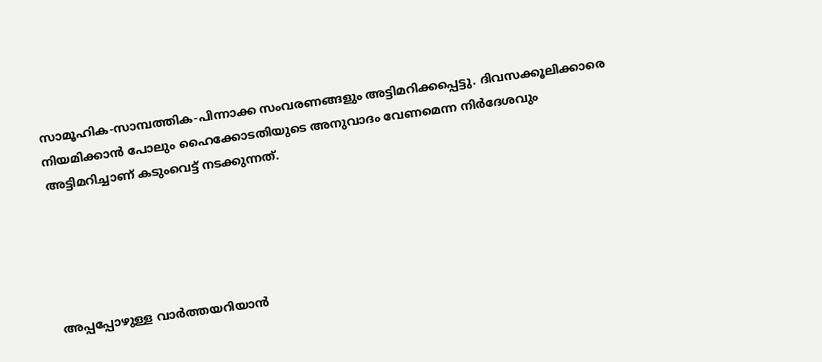സാമൂഹിക-സാമ്പത്തിക-പിന്നാക്ക സംവരണങ്ങളും അട്ടിമറിക്കപ്പെട്ടു. ദിവസക്കൂലിക്കാരെ നിയമിക്കാന്‍ പോലും ഹൈക്കോടതിയുടെ അനുവാദം വേണമെന്ന നിര്‍ദേശവും അട്ടിമറിച്ചാണ് കടുംവെട്ട് നടക്കുന്നത്.





അപ്പപ്പോഴുള്ള വാര്‍ത്തയറിയാന്‍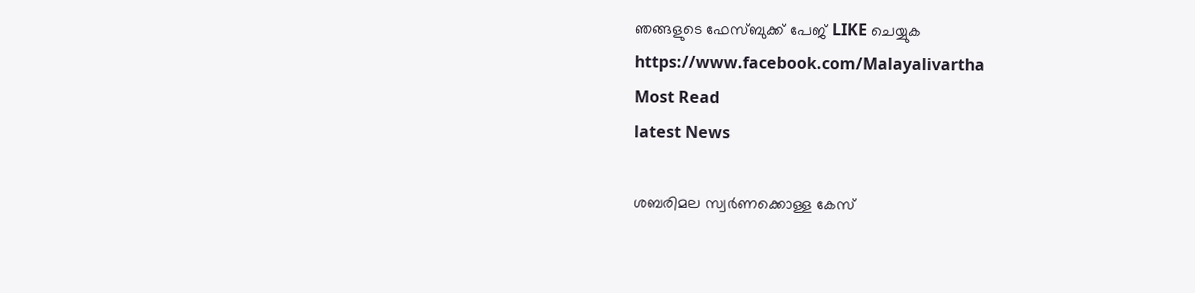ഞങ്ങളുടെ ഫേസ്‌ബുക്ക്‌ പേജ് LIKE ചെയ്യുക
https://www.facebook.com/Malayalivartha
Most Read
latest News

ശബരിമല സ്വര്‍ണക്കൊള്ള കേസ്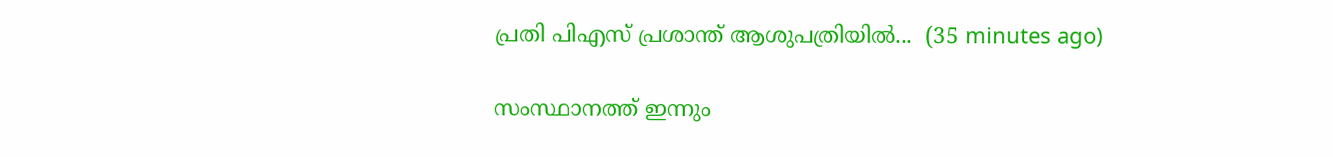പ്രതി പിഎസ് പ്രശാന്ത് ആശുപത്രിയില്‍...  (35 minutes ago)

സംസ്ഥാനത്ത് ഇന്നും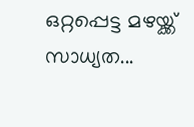ഒറ്റപ്പെട്ട മഴയ്ക്ക് സാധ്യത...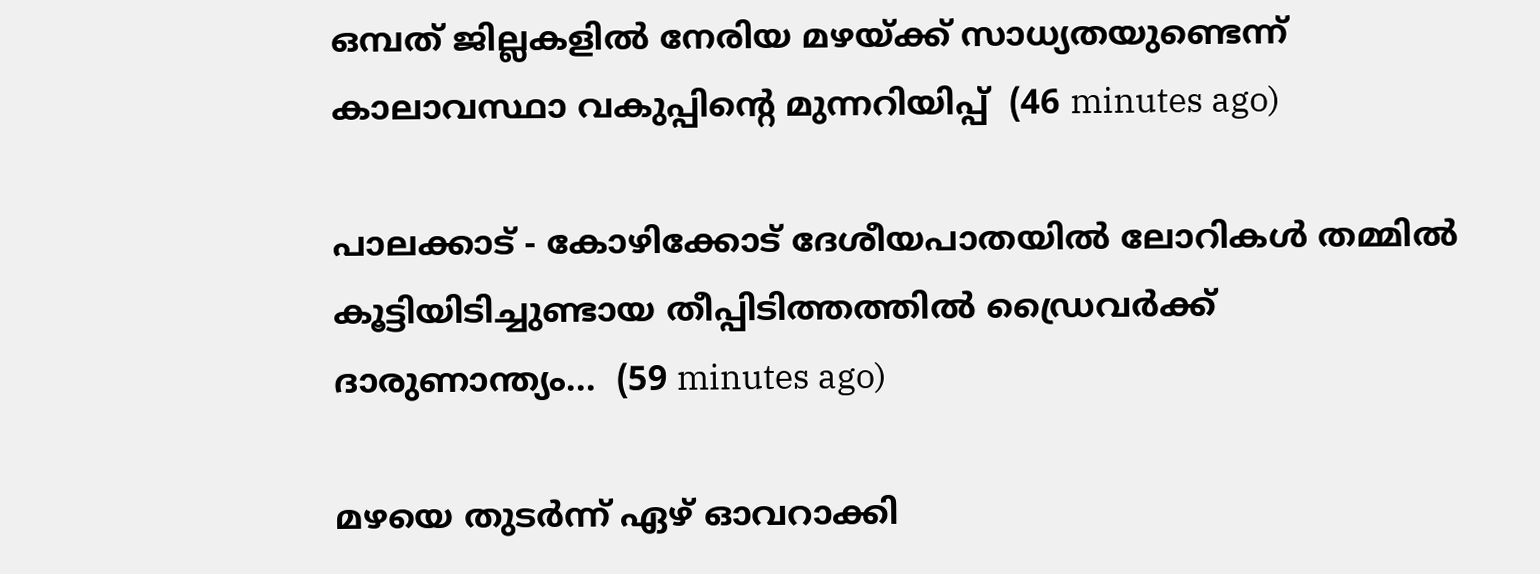ഒമ്പത് ജില്ലകളിൽ നേരിയ മഴയ്ക്ക് സാധ്യതയുണ്ടെന്ന് കാലാവസ്ഥാ വകുപ്പിന്റെ മുന്നറിയിപ്പ്  (46 minutes ago)

പാലക്കാട് - കോഴിക്കോട് ദേശീയപാതയിൽ ലോറികൾ തമ്മിൽ കൂട്ടിയിടിച്ചുണ്ടായ തീപ്പിടിത്തത്തിൽ ഡ്രൈവർക്ക് ദാരുണാന്ത്യം...  (59 minutes ago)

മഴയെ തുടർന്ന് ഏഴ് ഓവറാക്കി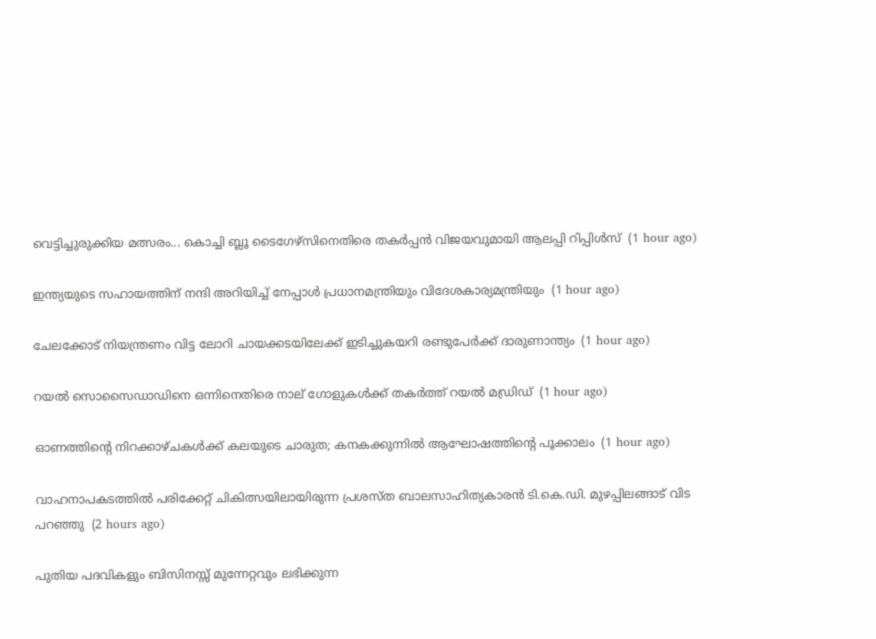വെട്ടിച്ചുരുക്കിയ മത്സരം... കൊച്ചി ബ്ലൂ ടൈഗേഴ്‌സിനെതിരെ തകർപ്പൻ വിജയവുമായി ആലപ്പി റിപ്പിൾസ്  (1 hour ago)

ഇന്ത്യയുടെ സഹായത്തിന് നന്ദി അറിയിച്ച് നേപ്പാൾ പ്രധാനമന്ത്രിയും വിദേശകാര്യമന്ത്രിയും  (1 hour ago)

ചേലക്കോട് നിയന്ത്രണം വിട്ട ലോറി ചായക്കടയിലേക്ക് ഇടിച്ചുകയറി രണ്ടുപേർക്ക് ദാരുണാന്ത്യം  (1 hour ago)

റയൽ സൊസൈഡാഡിനെ ഒന്നിനെതിരെ നാല് ഗോളുകൾക്ക് തകർത്ത് റയൽ മഡ്രിഡ്  (1 hour ago)

ഓണത്തിന്‍റെ നിറക്കാഴ്ചകള്‍ക്ക് കലയുടെ ചാരുത; കനകക്കുന്നില്‍ ആഘോഷത്തിന്‍റെ പൂക്കാലം  (1 hour ago)

വാഹനാപകടത്തിൽ പരിക്കേറ്റ് ചികിത്സയിലായിരുന്ന പ്രശസ്‌ത ബാലസാഹിത്യകാരൻ ടി.കെ.ഡി. മുഴപ്പിലങ്ങാട് വിട പറഞ്ഞു  (2 hours ago)

പുതിയ പദവികളും ബിസിനസ്സ് മുന്നേറ്റവും ലഭിക്കുന്ന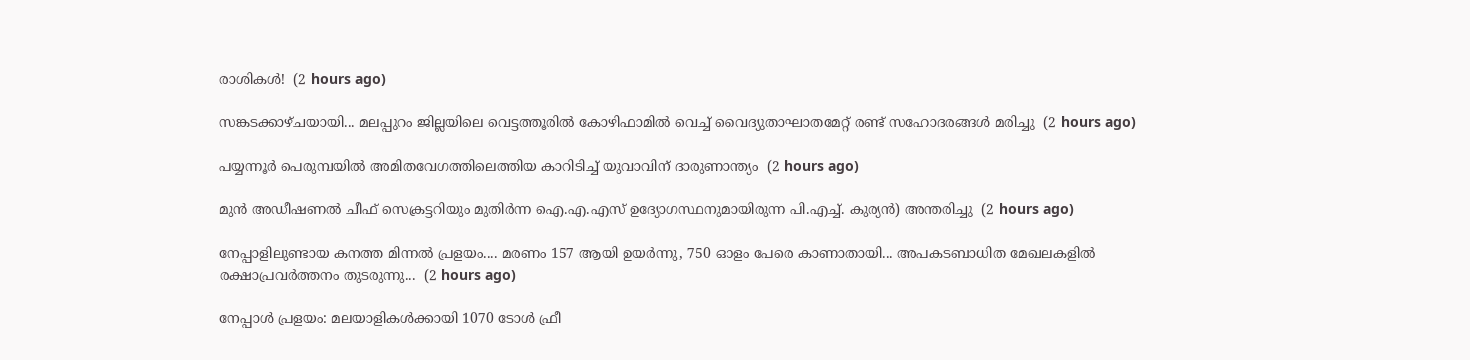രാശികൾ!  (2 hours ago)

സങ്കടക്കാഴ്ചയായി... മലപ്പുറം ജില്ലയിലെ വെട്ടത്തൂരിൽ കോഴിഫാമിൽ വെച്ച് വൈദ്യുതാഘാതമേറ്റ് രണ്ട് സഹോദരങ്ങൾ മരിച്ചു  (2 hours ago)

പയ്യന്നൂർ പെരുമ്പയിൽ അമിതവേഗത്തിലെത്തിയ കാറിടിച്ച് യുവാവിന് ദാരുണാന്ത്യം  (2 hours ago)

മുൻ അഡീഷണൽ ചീഫ് സെക്രട്ടറിയും മുതിർന്ന ഐ.എ.എസ് ഉദ്യോഗസ്ഥനുമായിരുന്ന പി.എച്ച്. കുര്യൻ) അന്തരിച്ചു  (2 hours ago)

നേപ്പാളിലുണ്ടായ കനത്ത മിന്നൽ പ്രളയം.... മരണം 157 ആയി ഉയര്‍ന്നു, 750 ഓളം പേരെ കാണാതായി... അപകടബാധിത മേഖലകളില്‍ രക്ഷാപ്രവര്‍ത്തനം തുടരുന്നു...  (2 hours ago)

നേപ്പാൾ പ്രളയം: മലയാളികൾക്കായി 1070 ടോൾ ഫ്രീ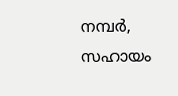നമ്പർ, സഹായം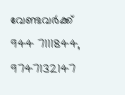വേണ്ടവർക്ക് 944 7111844, 9747132147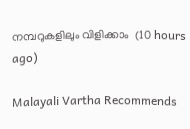നമ്പറുകളിലും വിളിക്കാം  (10 hours ago)

Malayali Vartha Recommends